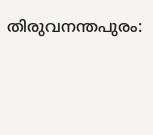തിരുവനന്തപുരം: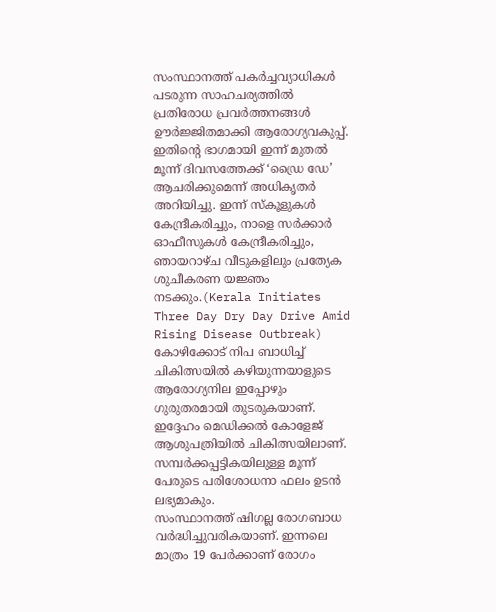സംസ്ഥാനത്ത് പകർച്ചവ്യാധികൾ പടരുന്ന സാഹചര്യത്തിൽ പ്രതിരോധ പ്രവർത്തനങ്ങൾ ഊർജ്ജിതമാക്കി ആരോഗ്യവകുപ്പ്. ഇതിന്റെ ഭാഗമായി ഇന്ന് മുതൽ മൂന്ന് ദിവസത്തേക്ക് ‘ഡ്രൈ ഡേ’ ആചരിക്കുമെന്ന് അധികൃതർ അറിയിച്ചു. ഇന്ന് സ്കൂളുകൾ കേന്ദ്രീകരിച്ചും, നാളെ സർക്കാർ ഓഫീസുകൾ കേന്ദ്രീകരിച്ചും, ഞായറാഴ്ച വീടുകളിലും പ്രത്യേക ശുചീകരണ യജ്ഞം നടക്കും.(Kerala Initiates Three Day Dry Day Drive Amid Rising Disease Outbreak)
കോഴിക്കോട് നിപ ബാധിച്ച് ചികിത്സയിൽ കഴിയുന്നയാളുടെ ആരോഗ്യനില ഇപ്പോഴും ഗുരുതരമായി തുടരുകയാണ്. ഇദ്ദേഹം മെഡിക്കൽ കോളേജ് ആശുപത്രിയിൽ ചികിത്സയിലാണ്. സമ്പർക്കപ്പട്ടികയിലുള്ള മൂന്ന് പേരുടെ പരിശോധനാ ഫലം ഉടൻ ലഭ്യമാകും.
സംസ്ഥാനത്ത് ഷിഗല്ല രോഗബാധ വർദ്ധിച്ചുവരികയാണ്. ഇന്നലെ മാത്രം 19 പേർക്കാണ് രോഗം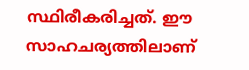സ്ഥിരീകരിച്ചത്. ഈ സാഹചര്യത്തിലാണ്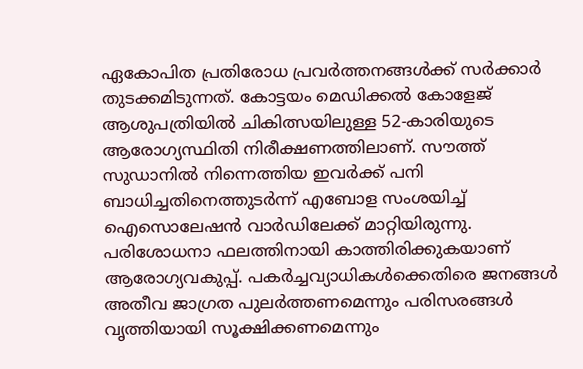ഏകോപിത പ്രതിരോധ പ്രവർത്തനങ്ങൾക്ക് സർക്കാർ തുടക്കമിടുന്നത്. കോട്ടയം മെഡിക്കൽ കോളേജ് ആശുപത്രിയിൽ ചികിത്സയിലുള്ള 52-കാരിയുടെ ആരോഗ്യസ്ഥിതി നിരീക്ഷണത്തിലാണ്. സൗത്ത് സുഡാനിൽ നിന്നെത്തിയ ഇവർക്ക് പനി ബാധിച്ചതിനെത്തുടർന്ന് എബോള സംശയിച്ച് ഐസൊലേഷൻ വാർഡിലേക്ക് മാറ്റിയിരുന്നു. പരിശോധനാ ഫലത്തിനായി കാത്തിരിക്കുകയാണ് ആരോഗ്യവകുപ്പ്. പകർച്ചവ്യാധികൾക്കെതിരെ ജനങ്ങൾ അതീവ ജാഗ്രത പുലർത്തണമെന്നും പരിസരങ്ങൾ വൃത്തിയായി സൂക്ഷിക്കണമെന്നും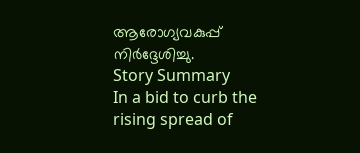ആരോഗ്യവകുപ്പ് നിർദ്ദേശിച്ചു.
Story Summary
In a bid to curb the rising spread of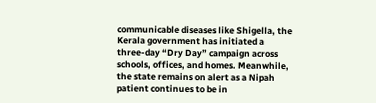communicable diseases like Shigella, the Kerala government has initiated a three-day “Dry Day” campaign across schools, offices, and homes. Meanwhile, the state remains on alert as a Nipah patient continues to be in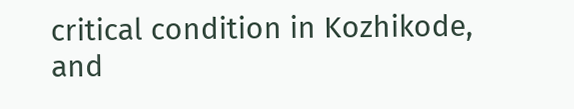critical condition in Kozhikode, and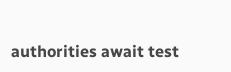authorities await test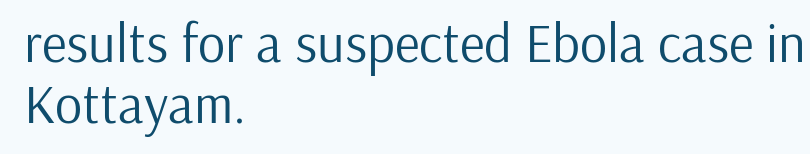results for a suspected Ebola case in Kottayam.